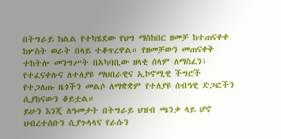በትግራይ ክልል የተካሄደው የህግ ማስከበር ዘመቻ ከተጠናቀቀ ከሦስት ወራት በላይ ተቆጥረዋል። የዘመቻውን መጠናቀቅ ተከትሎ መንግሥት በአካባቢው ዘላቂ ሰላም ለማስፈን፣ የተፈናቀሉና ለተለያዩ ማህበራዊና ኢኮኖሚዊ ችግሮች የተጋለጡ ዜጎችን መልሶ ለማቋቋም የተለያዩ ሰብዓዊ ድጋፎችን ሲያከናውን ቆይቷል።
ይሁን እንጂ ለዓመታት በትግራይ ህዝብ ጫንቃ ላይ ሆኖ ህብረተሰቡን ሲያጉላላና የራሱን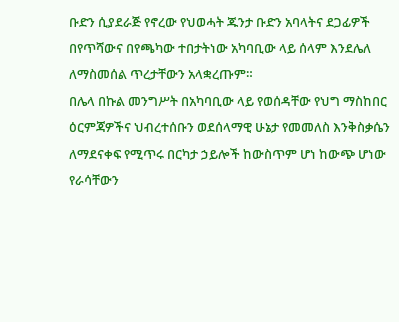ቡድን ሲያደራጅ የኖረው የህወሓት ጁንታ ቡድን አባላትና ደጋፊዎች በየጥሻውና በየጫካው ተበታትነው አካባቢው ላይ ሰላም እንደሌለ ለማስመሰል ጥረታቸውን አላቋረጡም።
በሌላ በኩል መንግሥት በአካባቢው ላይ የወሰዳቸው የህግ ማስከበር ዕርምጃዎችና ህብረተሰቡን ወደሰላማዊ ሁኔታ የመመለስ እንቅስቃሴን ለማደናቀፍ የሚጥሩ በርካታ ኃይሎች ከውስጥም ሆነ ከውጭ ሆነው የራሳቸውን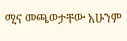ሚና መጫወታቸው አሁንም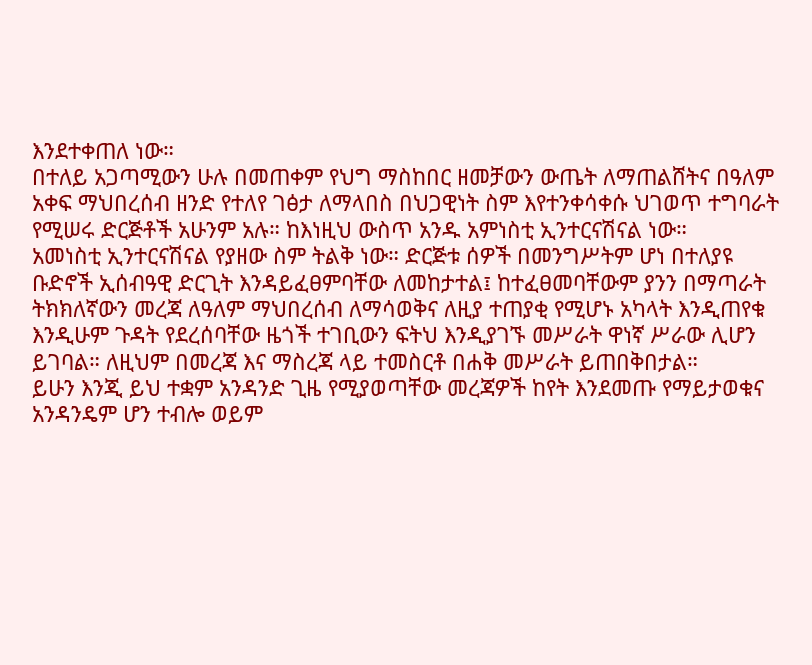እንደተቀጠለ ነው።
በተለይ አጋጣሚውን ሁሉ በመጠቀም የህግ ማስከበር ዘመቻውን ውጤት ለማጠልሸትና በዓለም አቀፍ ማህበረሰብ ዘንድ የተለየ ገፅታ ለማላበስ በህጋዊነት ስም እየተንቀሳቀሱ ህገወጥ ተግባራት የሚሠሩ ድርጅቶች አሁንም አሉ። ከእነዚህ ውስጥ አንዱ አምነስቲ ኢንተርናሽናል ነው።
አመነስቲ ኢንተርናሽናል የያዘው ስም ትልቅ ነው። ድርጅቱ ሰዎች በመንግሥትም ሆነ በተለያዩ ቡድኖች ኢሰብዓዊ ድርጊት እንዳይፈፀምባቸው ለመከታተል፤ ከተፈፀመባቸውም ያንን በማጣራት ትክክለኛውን መረጃ ለዓለም ማህበረሰብ ለማሳወቅና ለዚያ ተጠያቂ የሚሆኑ አካላት እንዲጠየቁ እንዲሁም ጉዳት የደረሰባቸው ዜጎች ተገቢውን ፍትህ እንዲያገኙ መሥራት ዋነኛ ሥራው ሊሆን ይገባል። ለዚህም በመረጃ እና ማስረጃ ላይ ተመስርቶ በሐቅ መሥራት ይጠበቅበታል።
ይሁን እንጂ ይህ ተቋም አንዳንድ ጊዜ የሚያወጣቸው መረጃዎች ከየት እንደመጡ የማይታወቁና አንዳንዴም ሆን ተብሎ ወይም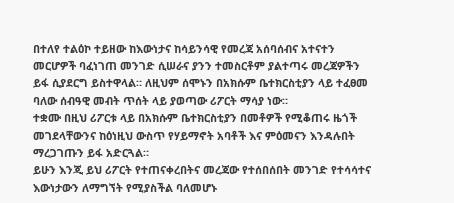በተለየ ተልዕኮ ተይዘው ከእውነታና ከሳይንሳዊ የመረጃ አሰባሰብና አተናተን መርሆዎች ባፈነገጠ መንገድ ሲሠራና ያንን ተመስርቶም ያልተጣሩ መረጃዎችን ይፋ ሲያደርግ ይስተዋላል። ለዚህም ሰሞኑን በአክሱም ቤተክርስቲያን ላይ ተፈፀመ ባለው ሰብዓዊ መብት ጥሰት ላይ ያወጣው ሪፖርት ማሳያ ነው።
ተቋሙ በዚህ ሪፖርቱ ላይ በአክሱም ቤተክርስቲያን በመቶዎች የሚቆጠሩ ዜጎች መገደላቸውንና ከዕነዚህ ውስጥ የሃይማኖት አባቶች እና ምዕመናን እንዳሉበት ማረጋገጡን ይፋ አድርጓል።
ይሁን እንጂ ይህ ሪፖርት የተጠናቀረበትና መረጃው የተሰበሰበት መንገድ የተሳሳተና እውነታውን ለማግኘት የሚያስችል ባለመሆኑ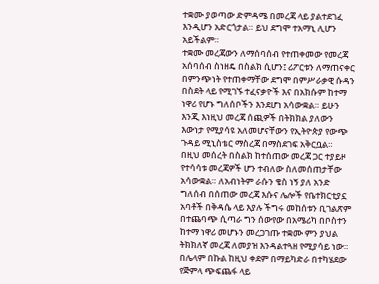ተቋሙ ያወጣው ድምዳሜ በመረጃ ላይ ያልተደገፈ እንዲሆን አድርጎታል። ይህ ደግሞ ተአማኒ ሊሆን አይችልም።
ተቋሙ መረጃውን ለማሰባሰብ የተጠቀመው የመረጃ አሰባሰብ ስነዘዴ በስልክ ሲሆን፤ ሪፖርቱን ለማጠናቀር በምንጭነት የተጠቀማቸው ደግሞ በምሥራቃዊ ሱዳን በስደት ላይ የሚገኙ ተፈናቃዮች እና በአክሱም ከተማ ነዋሪ የሆኑ ግለሰቦችን እንደሆነ አሳውቋል። ይሁን እንጂ እነዚህ መረጃ ሰጪዎች በትክክል ያለውን እውነታ የሚያሳዩ አለመሆናቸውን የኢትዮጵያ የውጭ ጉዳይ ሚኒስቴር ማስረጃ በማስደገፍ አቅርቧል።
በዚህ መሰረት በስልክ ከተሰጠው መረጃ ጋር ተያይዞ የተሳሳቱ መረጃዎች ሆን ተብለው ስለመሰጠታቸው አሳውቋል። ለአብነትም ራሱን ቄስ ነኝ ያለ አንድ ግለሰብ በሰጠው መረጃ እሱና ሌሎች የቤተክርቲያኗ አባቶች በቅዳሴ ላይ እያሉ ችግሩ መከሰቱን ቢገልጽም በተጨባጭ ሲጣራ ግን ሰውየው በአሜሪካ በቦስተን ከተማ ነዋሪ መሆኑን መረጋገጡ ተቋሙ ምን ያህል ትክክለኛ መረጃ ለመያዝ እንዳልተጓዘ የሚያሳይ ነው።
በሌላም በኩል ከዚህ ቀደም በማይካድራ በተካሄደው የጅምላ ጭፍጨፋ ላይ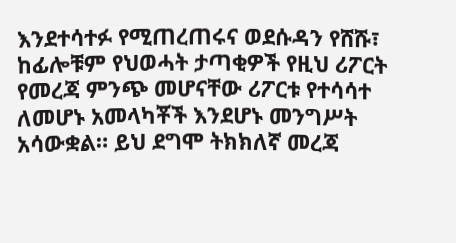እንደተሳተፉ የሚጠረጠሩና ወደሱዳን የሸሹ፣ ከፊሎቹም የህወሓት ታጣቂዎች የዚህ ሪፖርት የመረጃ ምንጭ መሆናቸው ሪፖርቱ የተሳሳተ ለመሆኑ አመላካቾች እንደሆኑ መንግሥት አሳውቋል። ይህ ደግሞ ትክክለኛ መረጃ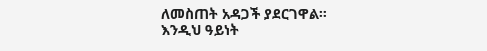ለመስጠት አዳጋች ያደርገዋል።
እንዲህ ዓይነት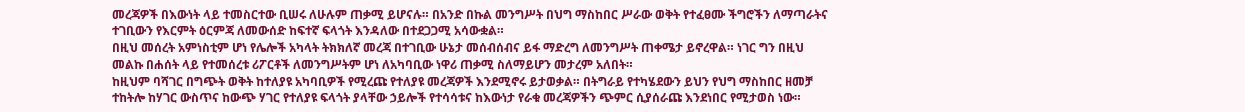መረጃዎች በእውነት ላይ ተመስርተው ቢሠሩ ለሁሉም ጠቃሚ ይሆናሉ። በአንድ በኩል መንግሥት በህግ ማስከበር ሥራው ወቅት የተፈፀሙ ችግሮችን ለማጣራትና ተገቢውን የእርምት ዕርምጃ ለመውሰድ ከፍተኛ ፍላጎት እንዳለው በተደጋጋሚ አሳውቋል።
በዚህ መሰረት አምነስቲም ሆነ የሌሎች አካላት ትክክለኛ መረጃ በተገቢው ሁኔታ መሰብሰብና ይፋ ማድረግ ለመንግሥት ጠቀሜታ ይኖረዋል። ነገር ግን በዚህ መልኩ በሐሰት ላይ የተመሰረቱ ሪፖርቶች ለመንግሥትም ሆነ ለአካባቢው ነዋሪ ጠቃሚ ስለማይሆን መታረም አለበት።
ከዚህም ባሻገር በግጭት ወቅት ከተለያዩ አካባቢዎች የሚረጩ የተለያዩ መረጃዎች እንደሚኖሩ ይታወቃል። በትግራይ የተካሄደውን ይህን የህግ ማስከበር ዘመቻ ተከትሎ ከሃገር ውስጥና ከውጭ ሃገር የተለያዩ ፍላጎት ያላቸው ኃይሎች የተሳሳቱና ከእውነታ የራቁ መረጃዎችን ጭምር ሲያሰራጩ እንደነበር የሚታወስ ነው።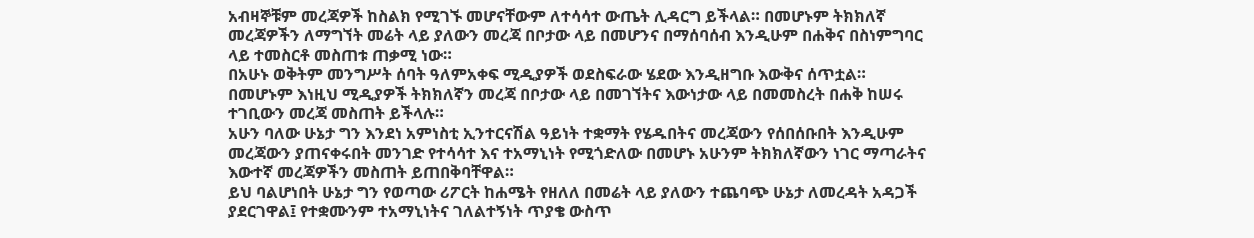አብዛኞቹም መረጃዎች ከስልክ የሚገኙ መሆናቸውም ለተሳሳተ ውጤት ሊዳርግ ይችላል። በመሆኑም ትክክለኛ መረጃዎችን ለማግኘት መሬት ላይ ያለውን መረጃ በቦታው ላይ በመሆንና በማሰባሰብ እንዲሁም በሐቅና በስነምግባር ላይ ተመስርቶ መስጠቱ ጠቃሚ ነው።
በአሁኑ ወቅትም መንግሥት ሰባት ዓለምአቀፍ ሚዲያዎች ወደስፍራው ሄደው እንዲዘግቡ እውቅና ሰጥቷል። በመሆኑም እነዚህ ሚዲያዎች ትክክለኛን መረጃ በቦታው ላይ በመገኘትና እውነታው ላይ በመመስረት በሐቅ ከሠሩ ተገቢውን መረጃ መስጠት ይችላሉ።
አሁን ባለው ሁኔታ ግን እንደነ አምነስቲ ኢንተርናሽል ዓይነት ተቋማት የሄዱበትና መረጃውን የሰበሰቡበት እንዲሁም መረጃውን ያጠናቀሩበት መንገድ የተሳሳተ እና ተአማኒነት የሚጎድለው በመሆኑ አሁንም ትክክለኛውን ነገር ማጣራትና እውተኛ መረጃዎችን መስጠት ይጠበቅባቸዋል።
ይህ ባልሆነበት ሁኔታ ግን የወጣው ሪፖርት ከሐሜት የዘለለ በመሬት ላይ ያለውን ተጨባጭ ሁኔታ ለመረዳት አዳጋች ያደርገዋል፤ የተቋሙንም ተአማኒነትና ገለልተኝነት ጥያቄ ውስጥ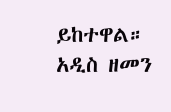ይከተዋል።
አዲስ ዘመን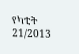የካቲት 21/2013